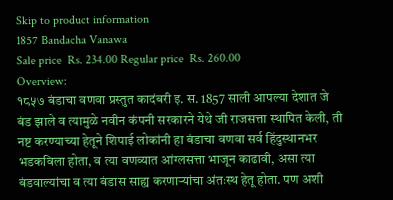Skip to product information
1857 Bandacha Vanawa
Sale price  Rs. 234.00 Regular price  Rs. 260.00
Overview:
१८५७ बंडाचा वणवा प्रस्तुत कादंबरी इ. स. 1857 साली आपल्या देशात जे बंड झाले व त्यामुळे नवीन कंपनी सरकारने येथे जी राजसत्ता स्थापित केली, ती नष्ट करण्याच्या हेतूने शिपाई लोकांनी हा बंडाचा वणवा सर्व हिंदुस्थानभर भडकविला होता, व त्या वणव्यात आंग्लसत्ता भाजून काढावी, असा त्या बंडवाल्यांचा व त्या बंडास साह्य करणाऱ्यांचा अंतःस्थ हेतू होता. पण अशी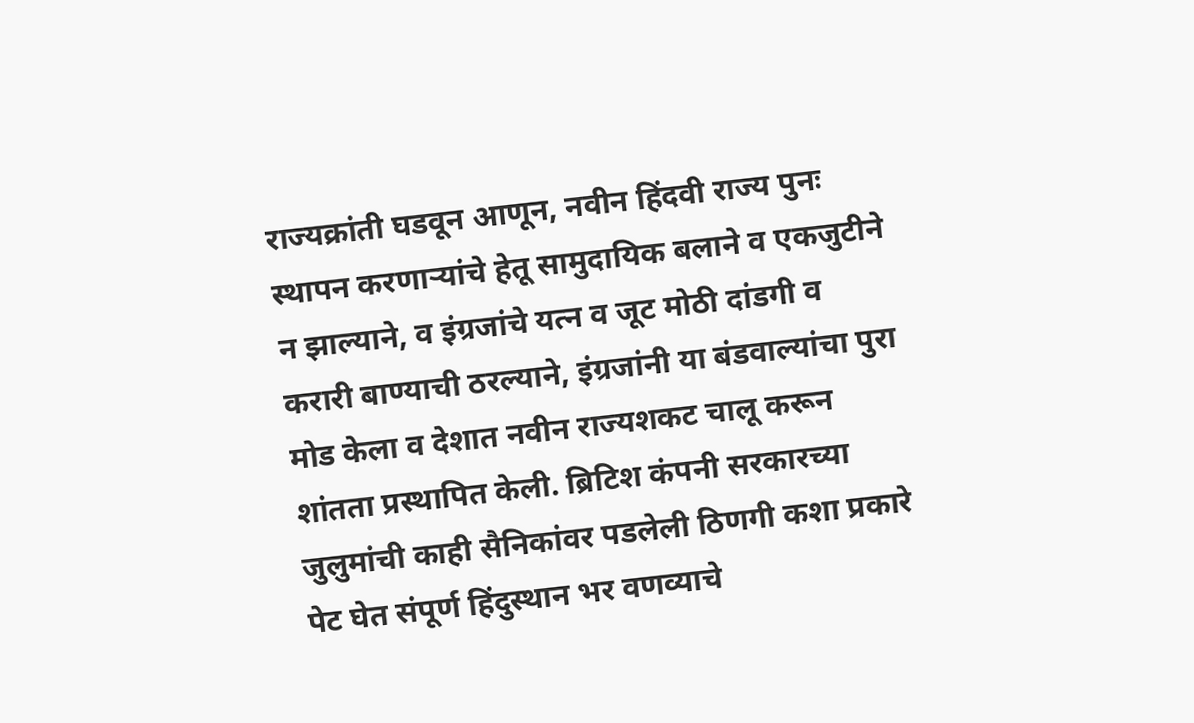राज्यक्रांती घडवून आणून, नवीन हिंदवी राज्य पुनः स्थापन करणाऱ्यांचे हेतू सामुदायिक बलाने व एकजुटीने न झाल्याने, व इंग्रजांचे यत्न व जूट मोठी दांडगी व करारी बाण्याची ठरल्याने, इंग्रजांनी या बंडवाल्यांचा पुरा मोड केला व देशात नवीन राज्यशकट चालू करून शांतता प्रस्थापित केली. ब्रिटिश कंपनी सरकारच्या जुलुमांची काही सैनिकांवर पडलेली ठिणगी कशा प्रकारे पेट घेत संपूर्ण हिंदुस्थान भर वणव्याचे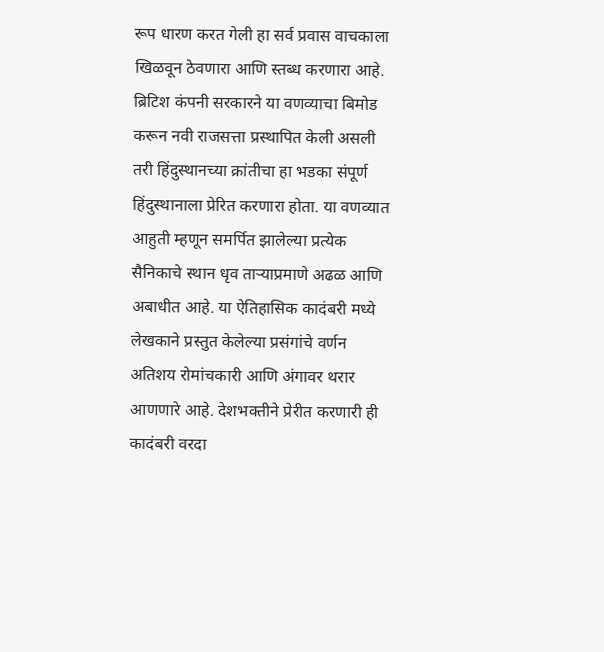रूप धारण करत गेली हा सर्व प्रवास वाचकाला खिळवून ठेवणारा आणि स्तब्ध करणारा आहे. ब्रिटिश कंपनी सरकारने या वणव्याचा बिमोड करून नवी राजसत्ता प्रस्थापित केली असली तरी हिंदुस्थानच्या क्रांतीचा हा भडका संपूर्ण हिंदुस्थानाला प्रेरित करणारा होता. या वणव्यात आहुती म्हणून समर्पित झालेल्या प्रत्येक सैनिकाचे स्थान धृव ताऱ्याप्रमाणे अढळ आणि अबाधीत आहे. या ऐतिहासिक कादंबरी मध्ये लेखकाने प्रस्तुत केलेल्या प्रसंगांचे वर्णन अतिशय रोमांचकारी आणि अंगावर थरार आणणारे आहे. देशभक्तीने प्रेरीत करणारी ही कादंबरी वरदा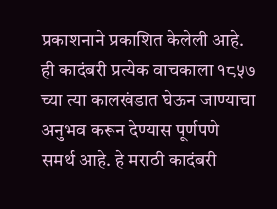प्रकाशनाने प्रकाशित केलेली आहे. ही कादंबरी प्रत्येक वाचकाला १८५७ च्या त्या कालखंडात घेऊन जाण्याचा अनुभव करून देण्यास पूर्णपणे समर्थ आहे. हे मराठी कादंबरी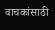वाचकांसाठी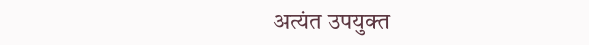अत्यंत उपयुक्त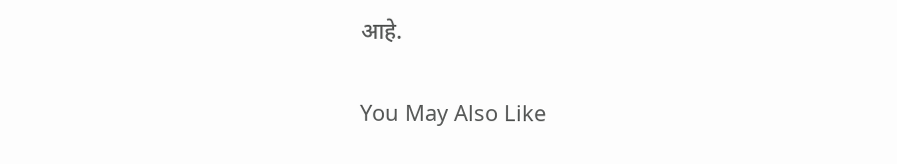आहे.

You May Also Like